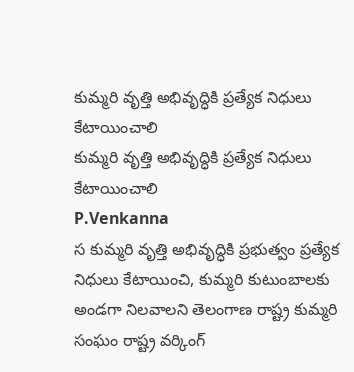కుమ్మరి వృత్తి అభివృద్ధికి ప్రత్యేక నిధులు కేటాయించాలి
కుమ్మరి వృత్తి అభివృద్ధికి ప్రత్యేక నిధులు కేటాయించాలి
P.Venkanna
స కుమ్మరి వృత్తి అభివృద్ధికి ప్రభుత్వం ప్రత్యేక నిధులు కేటాయించి, కుమ్మరి కుటుంబాలకు అండగా నిలవాలని తెలంగాణ రాష్ట్ర కుమ్మరి సంఘం రాష్ట్ర వర్కింగ్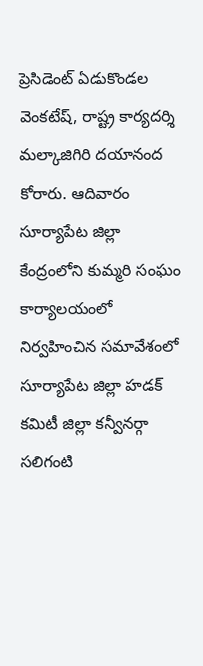ప్రెసిడెంట్ ఏడుకొండల వెంకటేష్, రాష్ట్ర కార్యదర్శి మల్కాజిగిరి దయానంద కోరారు. ఆదివారం సూర్యాపేట జిల్లా కేంద్రంలోని కుమ్మరి సంఘం కార్యాలయంలో నిర్వహించిన సమావేశంలో సూర్యాపేట జిల్లా హడక్ కమిటీ జిల్లా కన్వీనర్గా సలిగంటి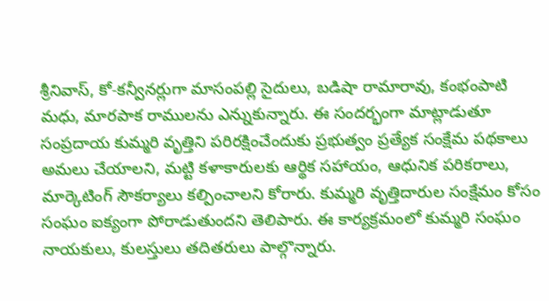శ్రీనివాస్, కో-కన్వీనర్లుగా మాసంపల్లి సైదులు, బడిషా రామారావు, కంభంపాటి మధు, మారపాక రాములను ఎన్నుకున్నారు. ఈ సందర్భంగా మాట్లాడుతూ సంప్రదాయ కుమ్మరి వృత్తిని పరిరక్షించేందుకు ప్రభుత్వం ప్రత్యేక సంక్షేమ పథకాలు అమలు చేయాలని, మట్టి కళాకారులకు ఆర్థిక సహాయం, ఆధునిక పరికరాలు, మార్కెటింగ్ సౌకర్యాలు కల్పించాలని కోరారు. కుమ్మరి వృత్తిదారుల సంక్షేమం కోసం సంఘం ఐక్యంగా పోరాడుతుందని తెలిపారు. ఈ కార్యక్రమంలో కుమ్మరి సంఘం నాయకులు, కులస్తులు తదితరులు పాల్గొన్నారు.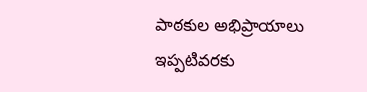పాఠకుల అభిప్రాయాలు
ఇప్పటివరకు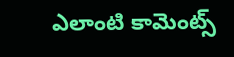ఎలాంటి కామెంట్స్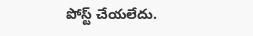పోస్ట్ చేయలేదు.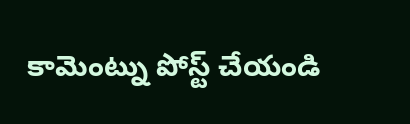కామెంట్ను పోస్ట్ చేయండి